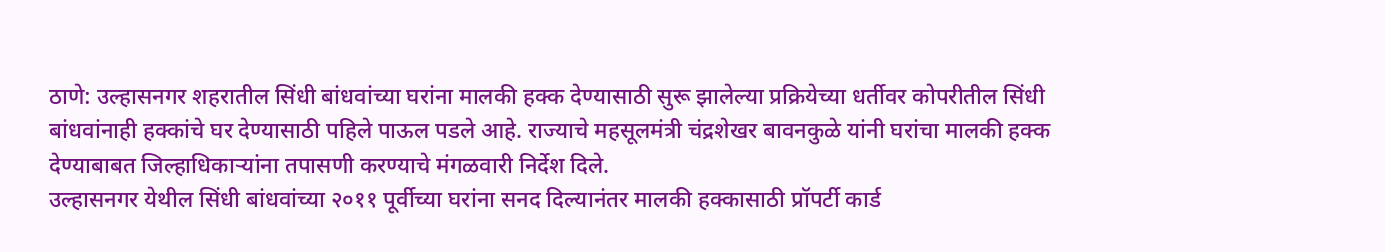ठाणे: उल्हासनगर शहरातील सिंधी बांधवांच्या घरांना मालकी हक्क देण्यासाठी सुरू झालेल्या प्रक्रियेच्या धर्तीवर कोपरीतील सिंधी बांधवांनाही हक्कांचे घर देण्यासाठी पहिले पाऊल पडले आहे. राज्याचे महसूलमंत्री चंद्रशेखर बावनकुळे यांनी घरांचा मालकी हक्क देण्याबाबत जिल्हाधिकाऱ्यांना तपासणी करण्याचे मंगळवारी निर्देश दिले.
उल्हासनगर येथील सिंधी बांधवांच्या २०११ पूर्वीच्या घरांना सनद दिल्यानंतर मालकी हक्कासाठी प्रॉपर्टी कार्ड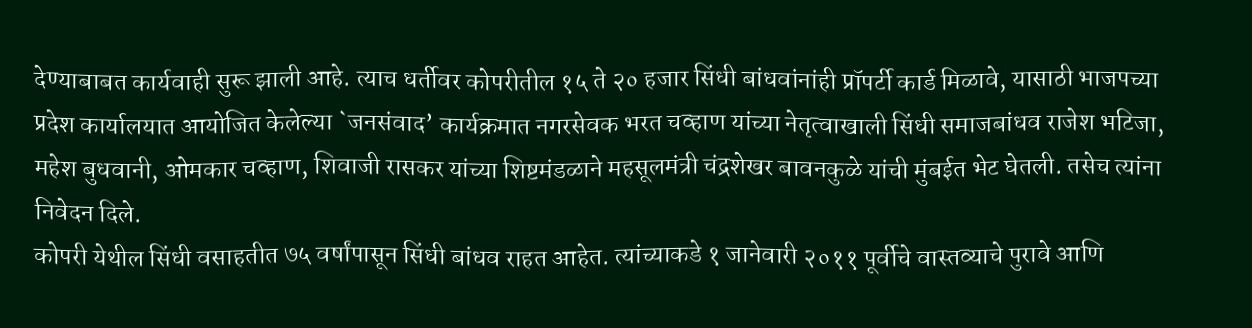देण्याबाबत कार्यवाही सुरू झाली आहे. त्याच धर्तीवर कोपरीतील १५ ते २० हजार सिंधी बांधवांनांही प्रॉपर्टी कार्ड मिळावे, यासाठी भाजपच्या प्रदेश कार्यालयात आयोजित केलेल्या `जनसंवाद’ कार्यक्रमात नगरसेवक भरत चव्हाण यांच्या नेतृत्वाखाली सिंधी समाजबांधव राजेश भटिजा, महेश बुधवानी, ओमकार चव्हाण, शिवाजी रासकर यांच्या शिष्टमंडळाने महसूलमंत्री चंद्रशेखर बावनकुळे यांची मुंबईत भेट घेतली. तसेच त्यांना निवेदन दिले.
कोपरी येथील सिंधी वसाहतीत ७५ वर्षांपासून सिंधी बांधव राहत आहेत. त्यांच्याकडे १ जानेवारी २०११ पूर्वीचे वास्तव्याचे पुरावे आणि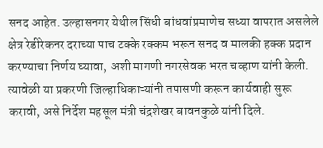सनद आहेत. उल्हासनगर येथील सिंधी बांधवांप्रमाणेच सध्या वापरात असलेले क्षेत्र रेडीरेकनर दराच्या पाच टक्के रक्कम भरून सनद व मालकी हक्क प्रदान करण्याचा निर्णय घ्यावा, अशी मागणी नगरसेवक भरत चव्हाण यांनी केली. त्यावेळी या प्रकरणी जिल्हाधिकाऱ्यांनी तपासणी करून कार्यवाही सुरू करावी, असे निर्देश महसूल मंत्री चंद्रशेखर बावनकुळे यांनी दिले.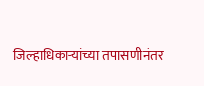जिल्हाधिकाऱ्यांच्या तपासणीनंतर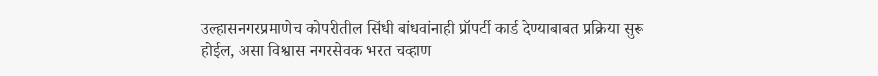उल्हासनगरप्रमाणेच कोपरीतील सिंधी बांधवांनाही प्रॉपर्टी कार्ड देण्याबाबत प्रक्रिया सुरू होईल, असा विश्वास नगरसेवक भरत चव्हाण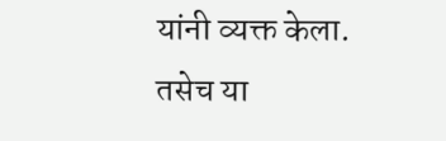यांनी व्यक्त केला. तसेच या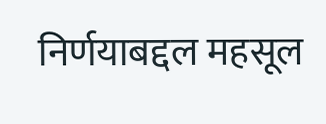निर्णयाबद्दल महसूल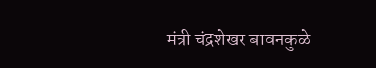मंत्री चंद्रशेखर बावनकुळे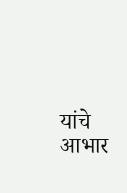यांचे आभार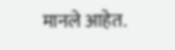मानले आहेत.